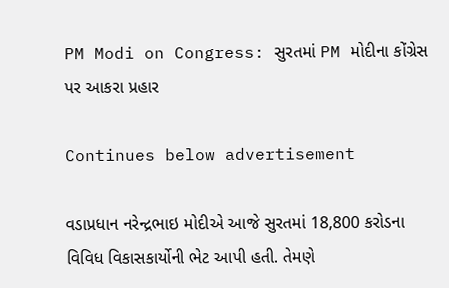PM Modi on Congress: સુરતમાં PM મોદીના કોંગ્રેસ પર આકરા પ્રહાર

Continues below advertisement

વડાપ્રધાન નરેન્દ્રભાઇ મોદીએ આજે સુરતમાં 18,800 કરોડના વિવિધ વિકાસકાર્યોની ભેટ આપી હતી. તેમણે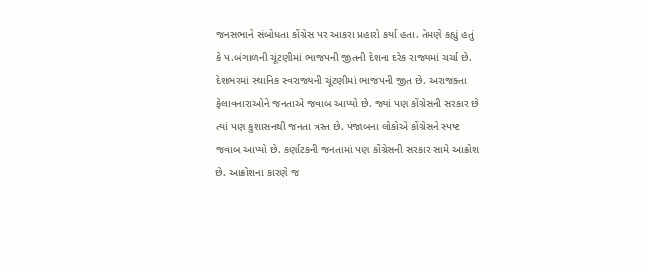જનસભાને સંબોધતા કોંગ્રેસ પર આકરા પ્રહારો કર્યા હતા. તેમણે કહ્યું હતું કે પ.બંગાળની ચૂંટણીમાં ભાજપની જીતની દેશના દરેક રાજ્યમાં ચર્ચા છે. દેશભરમાં સ્થાનિક સ્વરાજ્યની ચૂંટણીમાં ભાજપની જીત છે. અરાજક્તા ફેલાવનારાઓને જનતાએ જવાબ આપ્યો છે. જ્યાં પણ કોંગ્રેસની સરકાર છે ત્યાં પણ કુશાસનથી જનતા ત્રસ્ત છે. પંજાબના લોકોએ કોંગ્રેસને સ્પષ્ટ જવાબ આપ્યો છે. કર્ણાટકની જનતામાં પણ કોંગ્રેસની સરકાર સામે આક્રોશ છે. આક્રોશના કારણે જ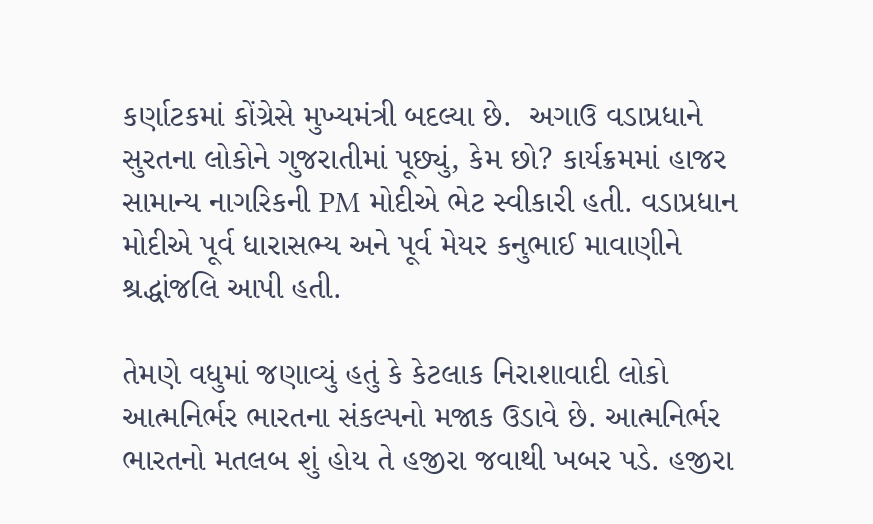કર્ણાટકમાં કોંગ્રેસે મુખ્યમંત્રી બદલ્યા છે.  અગાઉ વડાપ્રધાને સુરતના લોકોને ગુજરાતીમાં પૂછ્યું, કેમ છો? કાર્યક્રમમાં હાજર સામાન્ય નાગરિકની PM મોદીએ ભેટ સ્વીકારી હતી. વડાપ્રધાન મોદીએ પૂર્વ ધારાસભ્ય અને પૂર્વ મેયર કનુભાઈ માવાણીને શ્રદ્ધાંજલિ આપી હતી.

તેમણે વધુમાં જણાવ્યું હતું કે કેટલાક નિરાશાવાદી લોકો આત્મનિર્ભર ભારતના સંકલ્પનો મજાક ઉડાવે છે. આત્મનિર્ભર ભારતનો મતલબ શું હોય તે હજીરા જવાથી ખબર પડે. હજીરા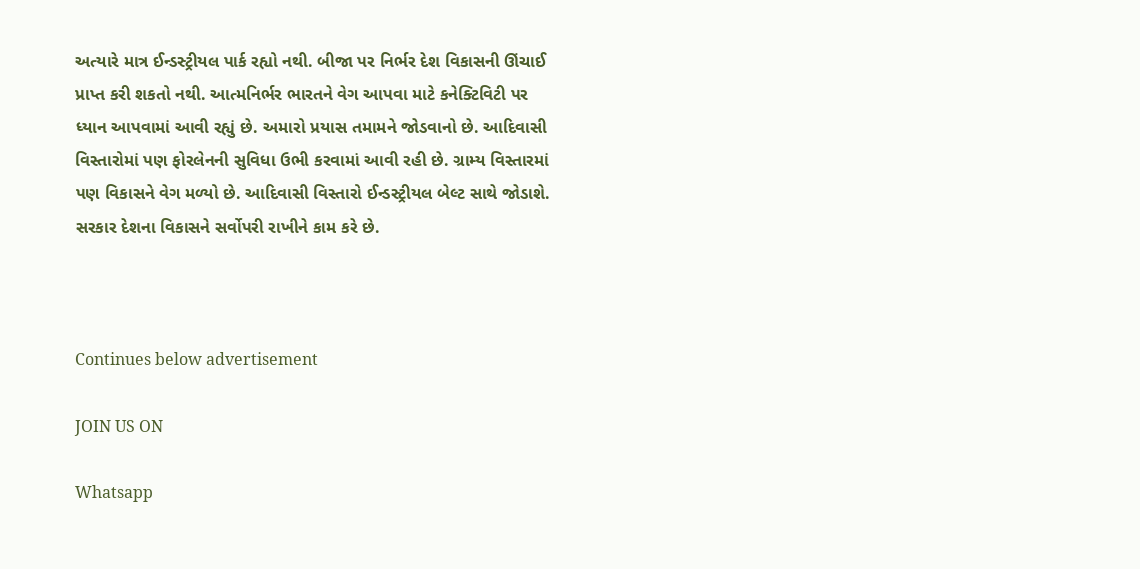અત્યારે માત્ર ઈન્ડસ્ટ્રીયલ પાર્ક રહ્યો નથી. બીજા પર નિર્ભર દેશ વિકાસની ઊંચાઈ પ્રાપ્ત કરી શકતો નથી. આત્મનિર્ભર ભારતને વેગ આપવા માટે કનેક્ટિવિટી પર ધ્યાન આપવામાં આવી રહ્યું છે. અમારો પ્રયાસ તમામને જોડવાનો છે. આદિવાસી વિસ્તારોમાં પણ ફોરલેનની સુવિધા ઉભી કરવામાં આવી રહી છે. ગ્રામ્ય વિસ્તારમાં પણ વિકાસને વેગ મળ્યો છે. આદિવાસી વિસ્તારો ઈન્ડસ્ટ્રીયલ બેલ્ટ સાથે જોડાશે. સરકાર દેશના વિકાસને સર્વોપરી રાખીને કામ કરે છે.



Continues below advertisement

JOIN US ON

Whatsapp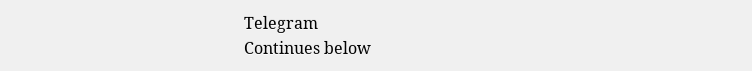Telegram
Continues below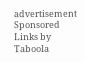advertisement
Sponsored Links by Taboola